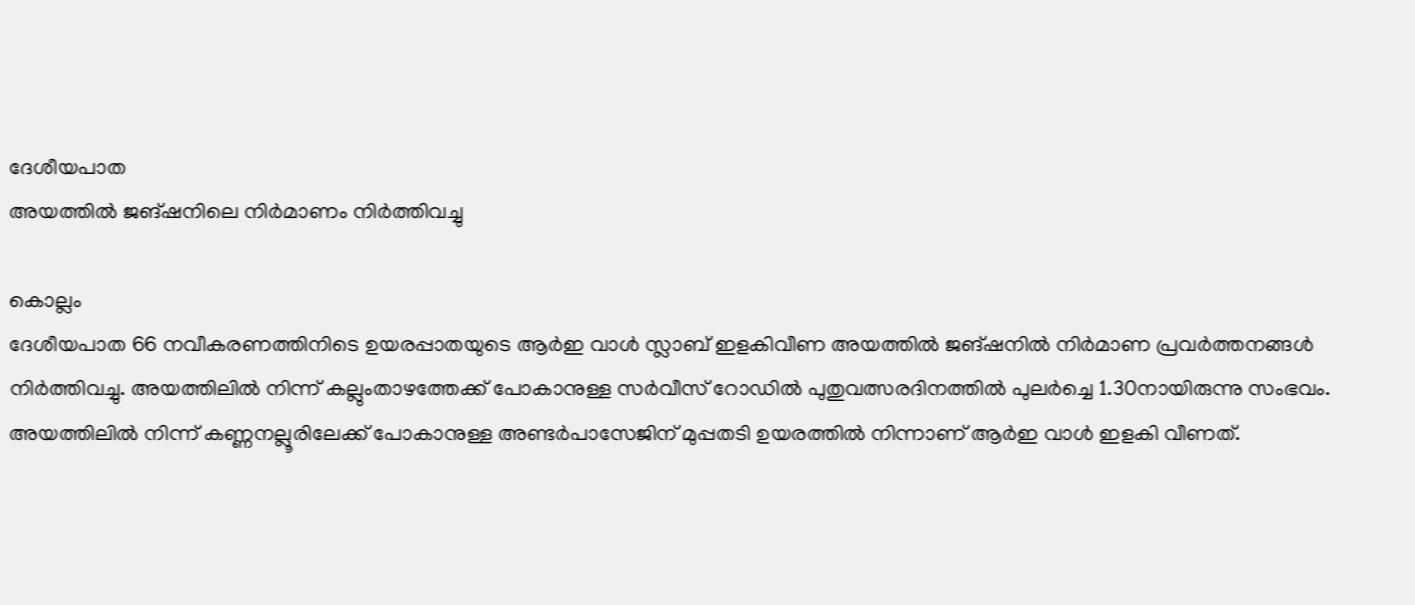ദേശീയപാത
അയത്തിൽ ജങ്ഷനിലെ നിർമാണം നിർത്തിവച്ചു

കൊല്ലം
ദേശീയപാത 66 നവീകരണത്തിനിടെ ഉയരപ്പാതയുടെ ആർഇ വാൾ സ്ലാബ് ഇളകിവീണ അയത്തിൽ ജങ്ഷനിൽ നിർമാണ പ്രവർത്തനങ്ങൾ നിർത്തിവച്ചു. അയത്തിലിൽ നിന്ന് കല്ലുംതാഴത്തേക്ക് പോകാനുള്ള സർവീസ് റോഡിൽ പുതുവത്സരദിനത്തിൽ പുലർച്ചെ 1.30നായിരുന്നു സംഭവം. അയത്തിലിൽ നിന്ന് കണ്ണനല്ലൂരിലേക്ക് പോകാനുള്ള അണ്ടർപാസേജിന് മുപ്പതടി ഉയരത്തിൽ നിന്നാണ് ആർഇ വാൾ ഇളകി വീണത്.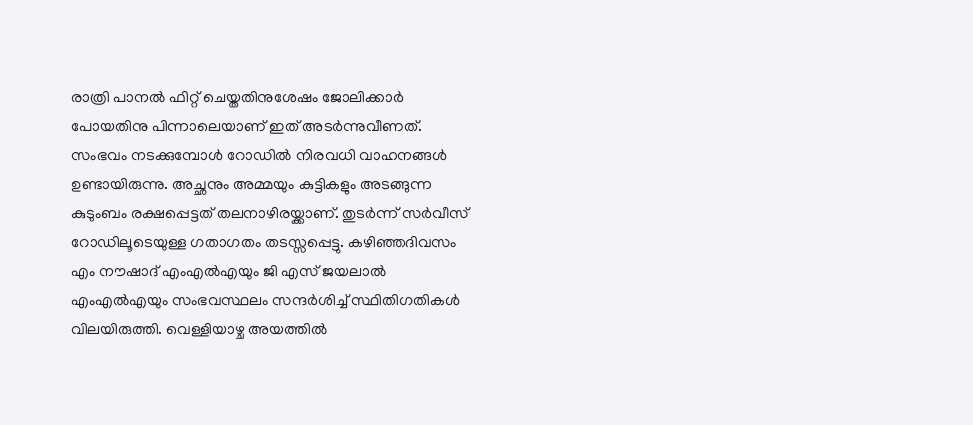രാത്രി പാനൽ ഫിറ്റ് ചെയ്തതിനുശേഷം ജോലിക്കാർ പോയതിനു പിന്നാലെയാണ് ഇത് അടർന്നുവീണത്. സംഭവം നടക്കുമ്പോൾ റോഡിൽ നിരവധി വാഹനങ്ങൾ ഉണ്ടായിരുന്നു. അച്ഛനും അമ്മയും കുട്ടികളും അടങ്ങുന്ന കുടുംബം രക്ഷപ്പെട്ടത് തലനാഴിരയ്ക്കാണ്. തുടർന്ന് സർവീസ് റോഡിലൂടെയുള്ള ഗതാഗതം തടസ്സപ്പെട്ടു. കഴിഞ്ഞദിവസം എം നൗഷാദ് എംഎൽഎയും ജി എസ് ജയലാൽ എംഎൽഎയും സംഭവസ്ഥലം സന്ദർശിച്ച് സ്ഥിതിഗതികൾ വിലയിരുത്തി. വെള്ളിയാഴ്ച അയത്തിൽ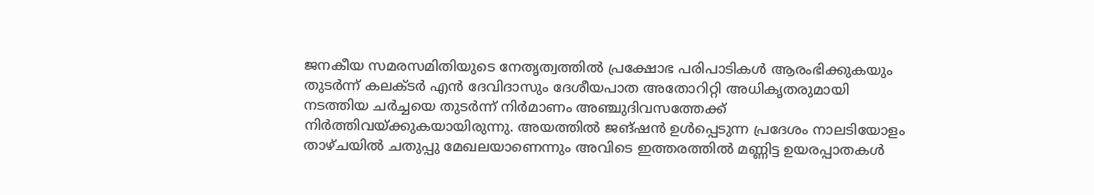ജനകീയ സമരസമിതിയുടെ നേതൃത്വത്തിൽ പ്രക്ഷോഭ പരിപാടികൾ ആരംഭിക്കുകയും തുടർന്ന് കലക്ടർ എൻ ദേവിദാസും ദേശീയപാത അതോറിറ്റി അധികൃതരുമായി നടത്തിയ ചർച്ചയെ തുടർന്ന് നിർമാണം അഞ്ചുദിവസത്തേക്ക് നിർത്തിവയ്ക്കുകയായിരുന്നു. അയത്തിൽ ജങ്ഷൻ ഉൾപ്പെടുന്ന പ്രദേശം നാലടിയോളം താഴ്ചയിൽ ചതുപ്പു മേഖലയാണെന്നും അവിടെ ഇത്തരത്തിൽ മണ്ണിട്ട ഉയരപ്പാതകൾ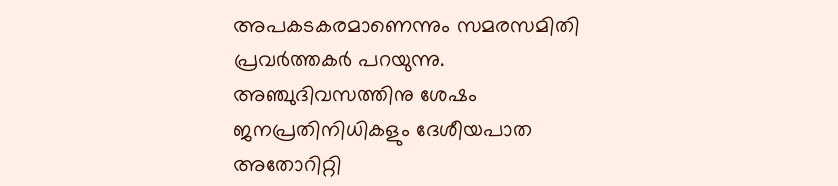അപകടകരമാണെന്നും സമരസമിതി പ്രവർത്തകർ പറയുന്നു. അഞ്ചുദിവസത്തിനു ശേഷം ജനപ്രതിനിധികളും ദേശീയപാത അതോറിറ്റി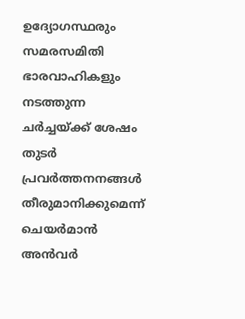ഉദ്യോഗസ്ഥരും സമരസമിതി ഭാരവാഹികളും നടത്തുന്ന ചർച്ചയ്ക്ക് ശേഷം തുടർ പ്രവർത്തനനങ്ങൾ തീരുമാനിക്കുമെന്ന് ചെയർമാൻ അൻവർ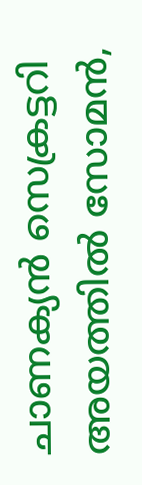ചാണക്യൻ സെക്രട്ടറി അയത്തിൽ സോമൻ,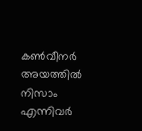കൺവീനർ അയത്തിൽ നിസാം എന്നിവർ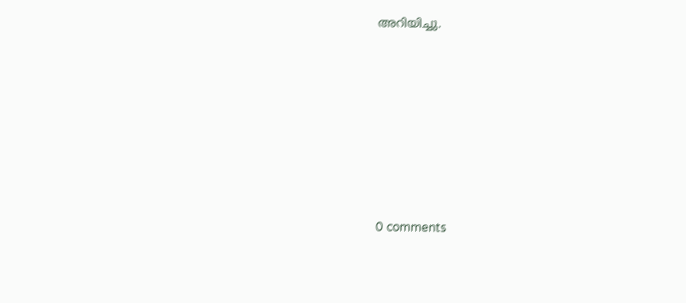അറിയിച്ചു.










0 comments